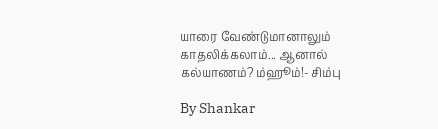யாரை வேண்டுமானாலும் காதலிக்கலாம்... ஆனால் கல்யாணம்? ம்ஹூம்!- சிம்பு

By Shankar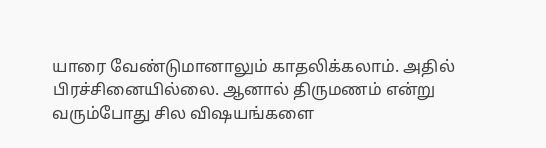யாரை வேண்டுமானாலும் காதலிக்கலாம். அதில் பிரச்சினையில்லை. ஆனால் திருமணம் என்று வரும்போது சில விஷயங்களை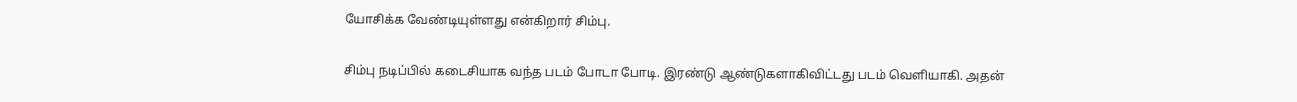யோசிக்க வேண்டியுள்ளது என்கிறார் சிம்பு.

சிம்பு நடிப்பில் கடைசியாக வந்த படம் போடா போடி. இரண்டு ஆண்டுகளாகிவிட்டது படம் வெளியாகி. அதன்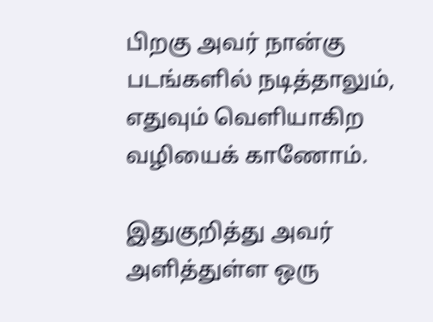பிறகு அவர் நான்கு படங்களில் நடித்தாலும், எதுவும் வெளியாகிற வழியைக் காணோம்.

இதுகுறித்து அவர் அளித்துள்ள ஒரு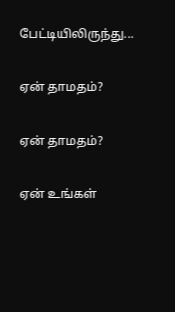பேட்டியிலிருந்து...

ஏன் தாமதம்?

ஏன் தாமதம்?

ஏன் உங்கள்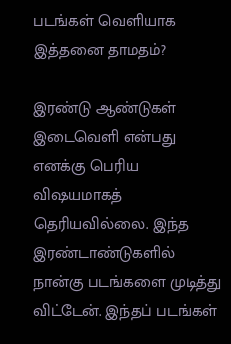படங்கள் வெளியாக இத்தனை தாமதம்?

இரண்டு ஆண்டுகள் இடைவெளி என்பது எனக்கு பெரிய விஷயமாகத் தெரியவில்லை. இந்த இரண்டாண்டுகளில் நான்கு படங்களை முடித்து விட்டேன். இந்தப் படங்கள்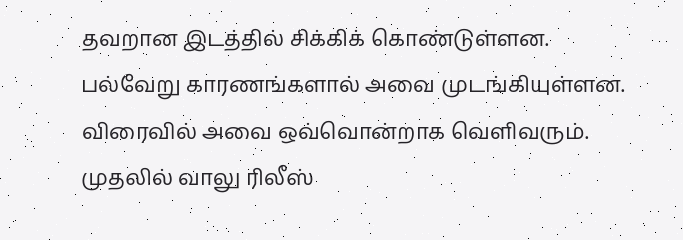தவறான இடத்தில் சிக்கிக் கொண்டுள்ளன. பல்வேறு காரணங்களால் அவை முடங்கியுள்ளன. விரைவில் அவை ஒவ்வொன்றாக வெளிவரும். முதலில் வாலு ரிலீஸ்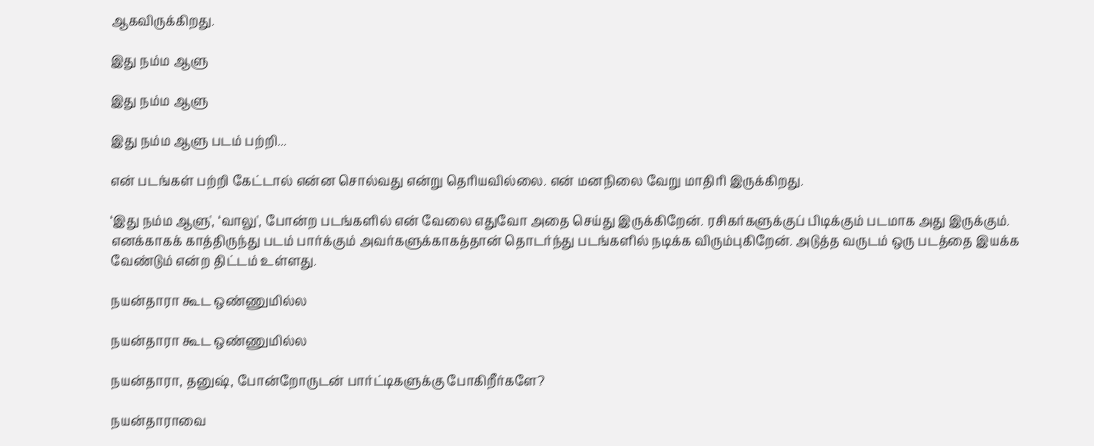ஆகவிருக்கிறது.

இது நம்ம ஆளு

இது நம்ம ஆளு

இது நம்ம ஆளு படம் பற்றி...

என் படங்கள் பற்றி கேட்டால் என்ன சொல்வது என்று தெரியவில்லை. என் மனநிலை வேறு மாதிரி இருக்கிறது.

‘இது நம்ம ஆளு', ‘வாலு', போன்ற படங்களில் என் வேலை எதுவோ அதை செய்து இருக்கிறேன். ரசிகர்களுக்குப் பிடிக்கும் படமாக அது இருக்கும். எனக்காகக் காத்திருந்து படம் பார்க்கும் அவர்களுக்காகத்தான் தொடர்ந்து படங்களில் நடிக்க விரும்புகிறேன். அடுத்த வருடம் ஒரு படத்தை இயக்க வேண்டும் என்ற திட்டம் உள்ளது.

நயன்தாரா கூட ஒண்ணுமில்ல

நயன்தாரா கூட ஒண்ணுமில்ல

நயன்தாரா, தனுஷ், போன்றோருடன் பார்ட்டிகளுக்கு போகிறீர்களே?

நயன்தாராவை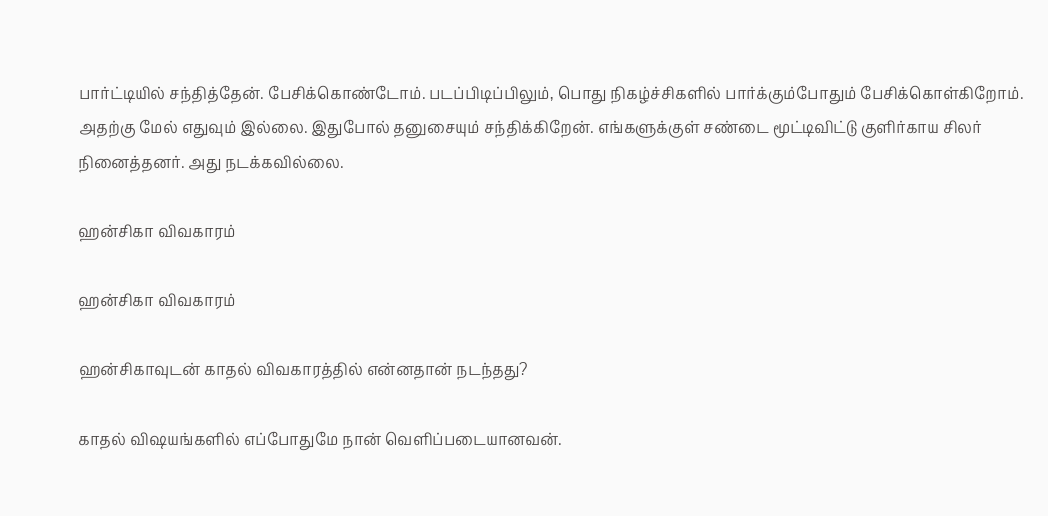பார்ட்டியில் சந்தித்தேன். பேசிக்கொண்டோம். படப்பிடிப்பிலும், பொது நிகழ்ச்சிகளில் பார்க்கும்போதும் பேசிக்கொள்கிறோம். அதற்கு மேல் எதுவும் இல்லை. இதுபோல் தனுசையும் சந்திக்கிறேன். எங்களுக்குள் சண்டை மூட்டிவிட்டு குளிர்காய சிலர் நினைத்தனர். அது நடக்கவில்லை.

ஹன்சிகா விவகாரம்

ஹன்சிகா விவகாரம்

ஹன்சிகாவுடன் காதல் விவகாரத்தில் என்னதான் நடந்தது?

காதல் விஷயங்களில் எப்போதுமே நான் வெளிப்படையானவன்.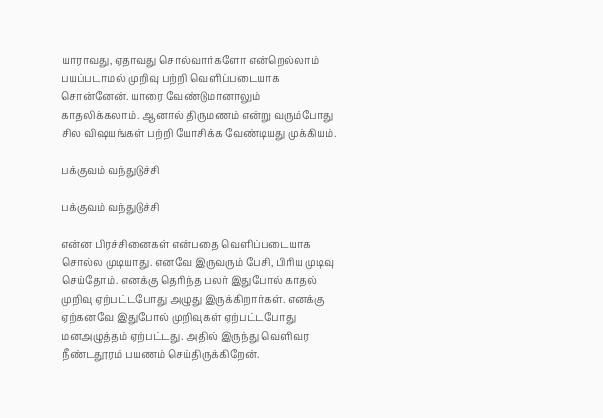யாராவது, ஏதாவது சொல்வார்களோ என்றெல்லாம் பயப்படாமல் முறிவு பற்றி வெளிப்படையாக சொன்னேன். யாரை வேண்டுமானாலும் காதலிக்கலாம். ஆனால் திருமணம் என்று வரும்போது சில விஷயங்கள் பற்றி யோசிக்க வேண்டியது முக்கியம்.

பக்குவம் வந்துடுச்சி

பக்குவம் வந்துடுச்சி

என்ன பிரச்சினைகள் என்பதை வெளிப்படையாக சொல்ல முடியாது. எனவே இருவரும் பேசி, பிரிய முடிவு செய்தோம். எனக்கு தெரிந்த பலர் இதுபோல் காதல் முறிவு ஏற்பட்டபோது அழுது இருக்கிறார்கள். எனக்கு ஏற்கனவே இதுபோல் முறிவுகள் ஏற்பட்டபோது மனஅழுத்தம் ஏற்பட்டது. அதில் இருந்து வெளிவர நீண்டதூரம் பயணம் செய்திருக்கிறேன்.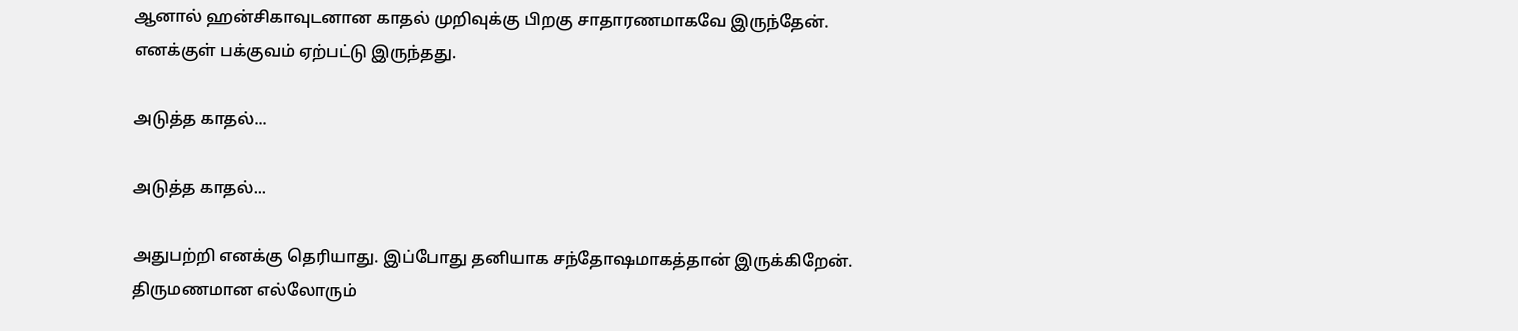ஆனால் ஹன்சிகாவுடனான காதல் முறிவுக்கு பிறகு சாதாரணமாகவே இருந்தேன். எனக்குள் பக்குவம் ஏற்பட்டு இருந்தது.

அடுத்த காதல்...

அடுத்த காதல்...

அதுபற்றி எனக்கு தெரியாது. இப்போது தனியாக சந்தோஷமாகத்தான் இருக்கிறேன். திருமணமான எல்லோரும்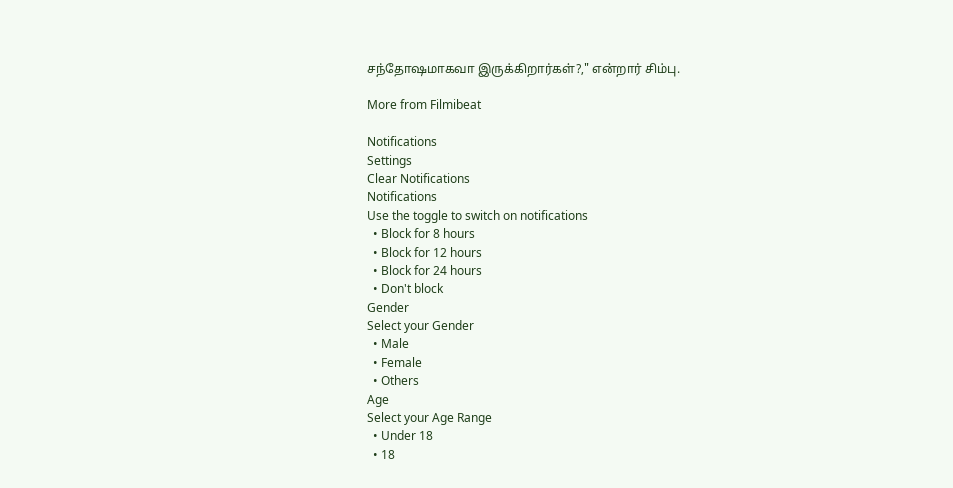சந்தோஷமாகவா இருக்கிறார்கள்?," என்றார் சிம்பு.

More from Filmibeat

Notifications
Settings
Clear Notifications
Notifications
Use the toggle to switch on notifications
  • Block for 8 hours
  • Block for 12 hours
  • Block for 24 hours
  • Don't block
Gender
Select your Gender
  • Male
  • Female
  • Others
Age
Select your Age Range
  • Under 18
  • 18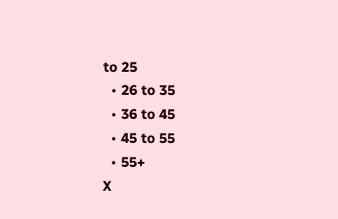to 25
  • 26 to 35
  • 36 to 45
  • 45 to 55
  • 55+
X